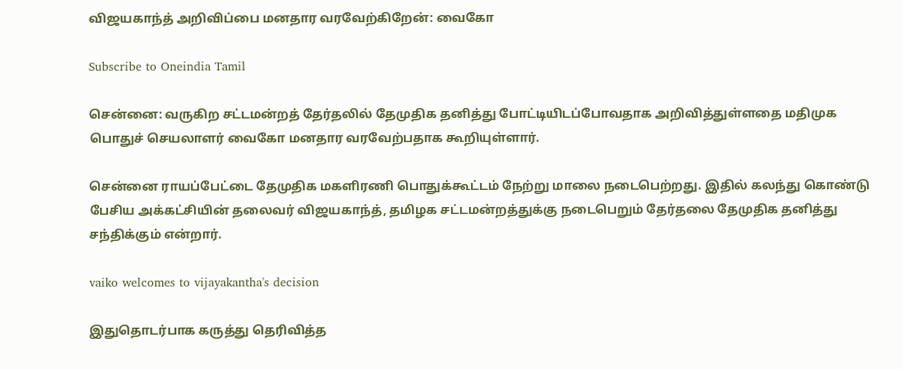விஜயகாந்த் அறிவிப்பை மனதார வரவேற்கிறேன்: வைகோ

Subscribe to Oneindia Tamil

சென்னை: வருகிற சட்டமன்றத் தேர்தலில் தேமுதிக தனித்து போட்டியிடப்போவதாக அறிவித்துள்ளதை மதிமுக பொதுச் செயலாளர் வைகோ மனதார வரவேற்பதாக கூறியுள்ளார்.

சென்னை ராயப்பேட்டை தேமுதிக மகளிரணி பொதுக்கூட்டம் நேற்று மாலை நடைபெற்றது. இதில் கலந்து கொண்டு பேசிய அக்கட்சியின் தலைவர் விஜயகாந்த், தமிழக சட்டமன்றத்துக்கு நடைபெறும் தேர்தலை தேமுதிக தனித்து சந்திக்கும் என்றார்.

vaiko welcomes to vijayakantha's decision

இதுதொடர்பாக கருத்து தெரிவித்த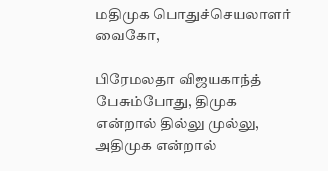மதிமுக பொதுச்செயலாளர் வைகோ,

பிரேமலதா விஜயகாந்த் பேசும்போது, திமுக என்றால் தில்லு முல்லு, அதிமுக என்றால்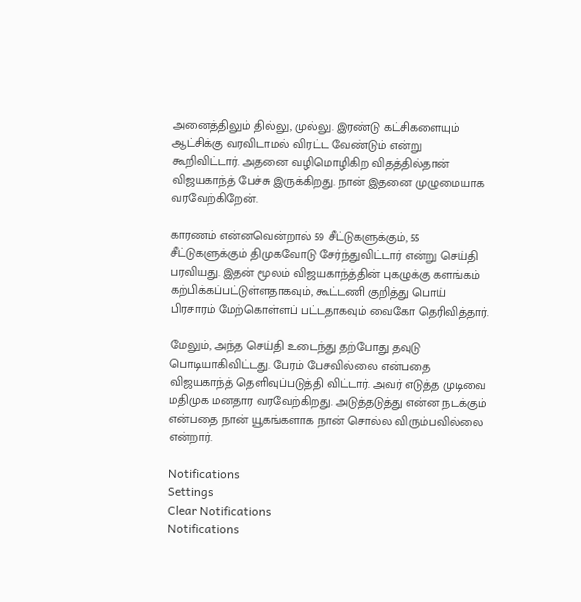அனைத்திலும் தில்லு, முல்லு. இரண்டு கட்சிகளையும் ஆட்சிக்கு வரவிடாமல் விரட்ட வேண்டும் என்று கூறிவிட்டார். அதனை வழிமொழிகிற விதத்தில்தான் விஜயகாந்த் பேச்சு இருக்கிறது. நான் இதனை முழுமையாக வரவேற்கிறேன்.

காரணம் என்னவென்றால் 59 சீட்டுகளுக்கும், 55 சீட்டுகளுக்கும் திமுகவோடு சேர்ந்துவிட்டார் என்று செய்தி பரவியது. இதன் மூலம் விஜயகாந்த்தின் புகழுக்கு களங்கம் கற்பிக்கப்பட்டுள்ளதாகவும், கூட்டணி குறித்து பொய் பிரசாரம் மேற்கொள்ளப் பட்டதாகவும் வைகோ தெரிவித்தார்.

மேலும், அந்த செய்தி உடைந்து தற்போது தவுடு பொடியாகிவிட்டது. பேரம் பேசவில்லை என்பதை விஜயகாந்த் தெளிவுப்படுத்தி விட்டார். அவர் எடுத்த முடிவை மதிமுக மனதார வரவேற்கிறது. அடுத்தடுத்து என்ன நடக்கும் என்பதை நான் யூகங்களாக நான் சொல்ல விரும்பவில்லை என்றார்.

Notifications
Settings
Clear Notifications
Notifications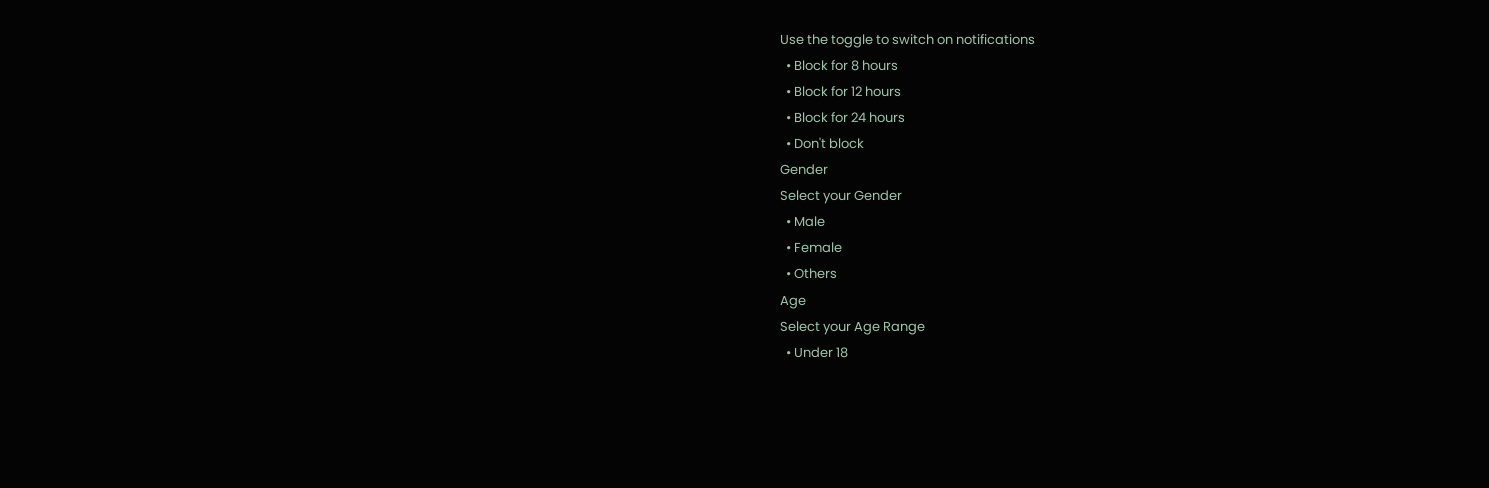Use the toggle to switch on notifications
  • Block for 8 hours
  • Block for 12 hours
  • Block for 24 hours
  • Don't block
Gender
Select your Gender
  • Male
  • Female
  • Others
Age
Select your Age Range
  • Under 18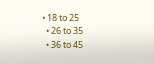• 18 to 25
  • 26 to 35
  • 36 to 45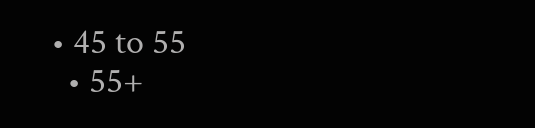• 45 to 55
  • 55+